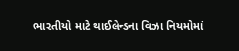ભારતીયો માટે થાઈલેન્ડના વિઝા નિયમોમાં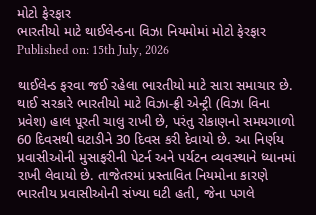મોટો ફેરફાર
ભારતીયો માટે થાઈલેન્ડના વિઝા નિયમોમાં મોટો ફેરફાર
Published on: 15th July, 2026

થાઈલેન્ડ ફરવા જઈ રહેલા ભારતીયો માટે સારા સમાચાર છે. થાઈ સરકારે ભારતીયો માટે વિઝા-ફ્રી એન્ટ્રી (વિઝા વિના પ્રવેશ) હાલ પૂરતી ચાલુ રાખી છે, પરંતુ રોકાણનો સમયગાળો 60 દિવસથી ઘટાડીને 30 દિવસ કરી દેવાયો છે. આ નિર્ણય પ્રવાસીઓની મુસાફરીની પેટર્ન અને પર્યટન વ્યવસ્થાને ધ્યાનમાં રાખી લેવાયો છે. તાજેતરમાં પ્રસ્તાવિત નિયમોના કારણે ભારતીય પ્રવાસીઓની સંખ્યા ઘટી હતી, જેના પગલે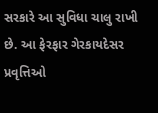સરકારે આ સુવિધા ચાલુ રાખી છે. આ ફેરફાર ગેરકાયદેસર પ્રવૃત્તિઓ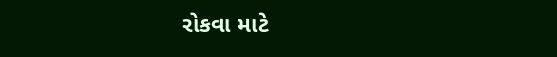રોકવા માટે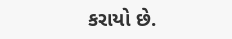કરાયો છે.